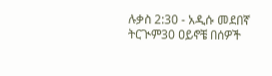ሉቃስ 2:30 - አዲሱ መደበኛ ትርጒም30 ዐይኖቼ በሰዎች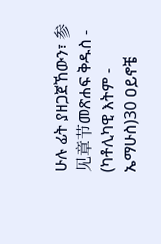ሁሉ ፊት ያዘጋጀኸውን፣ 参见章节መጽሐፍ ቅዱስ - (ካቶሊካዊ እትም - ኤማሁስ)30 ዐይኖቼ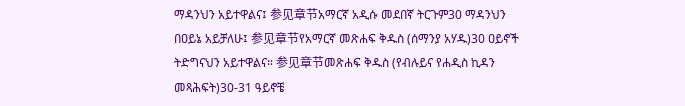ማዳንህን አይተዋልና፤ 参见章节አማርኛ አዲሱ መደበኛ ትርጉም30 ማዳንህን በዐይኔ አይቻለሁ፤ 参见章节የአማርኛ መጽሐፍ ቅዱስ (ሰማንያ አሃዱ)30 ዐይኖች ትድግናህን አይተዋልና። 参见章节መጽሐፍ ቅዱስ (የብሉይና የሐዲስ ኪዳን መጻሕፍት)30-31 ዓይኖቼ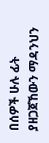በሰዎች ሁሉ ፊት ያዘጋጀኸውን ማዳንህን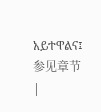አይተዋልና፤ 参见章节 |